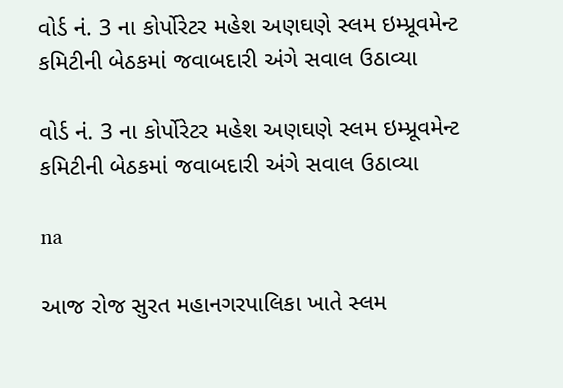વોર્ડ નં. 3 ના કોર્પોરેટર મહેશ અણઘણે સ્લમ ઇમ્પ્રૂવમેન્ટ કમિટીની બેઠકમાં જવાબદારી અંગે સવાલ ઉઠાવ્યા

વોર્ડ નં. 3 ના કોર્પોરેટર મહેશ અણઘણે સ્લમ ઇમ્પ્રૂવમેન્ટ કમિટીની બેઠકમાં જવાબદારી અંગે સવાલ ઉઠાવ્યા

na

આજ રોજ સુરત મહાનગરપાલિકા ખાતે સ્લમ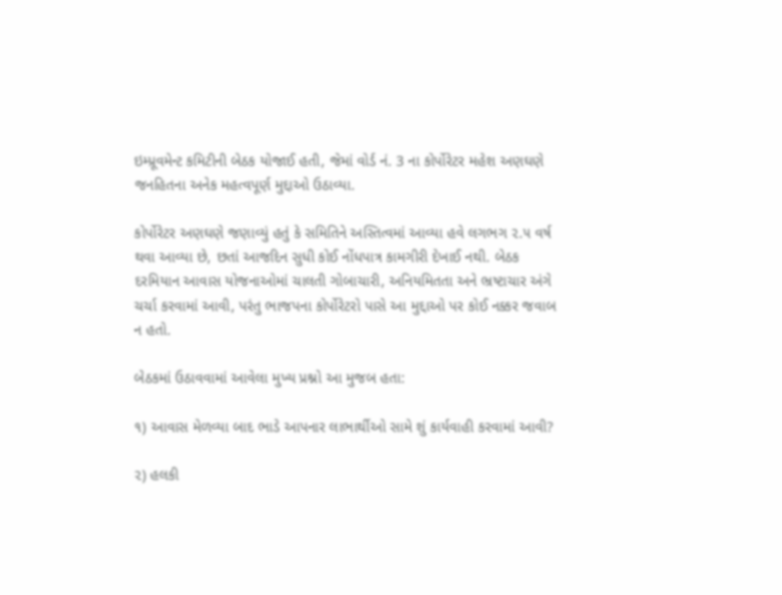ઇમ્પ્રૂવમેન્ટ કમિટીની બેઠક યોજાઈ હતી, જેમાં વોર્ડ નં. 3 ના કોર્પોરેટર મહેશ અણઘણે જનહિતના અનેક મહત્વપૂર્ણ મુદ્દાઓ ઉઠાવ્યા.

કોર્પોરેટર અણઘણે જણાવ્યું હતું કે સમિતિને અસ્તિત્વમાં આવ્યા હવે લગભગ ૨.૫ વર્ષ થવા આવ્યા છે, છતાં આજદિન સુધી કોઈ નોંધપાત્ર કામગીરી દેખાઈ નથી. બેઠક દરમિયાન આવાસ યોજનાઓમાં ચાલતી ગોબાચારી, અનિયમિતતા અને ભ્રષ્ટાચાર અંગે ચર્ચા કરવામાં આવી, પરંતુ ભાજપના કોર્પોરેટરો પાસે આ મુદ્દાઓ પર કોઈ નક્કર જવાબ ન હતો.

બેઠકમાં ઉઠાવવામાં આવેલા મુખ્ય પ્રશ્નો આ મુજબ હતા:

૧) આવાસ મેળવ્યા બાદ ભાડે આપનાર લાભાર્થીઓ સામે શું કાર્યવાહી કરવામાં આવી?

૨) હલકી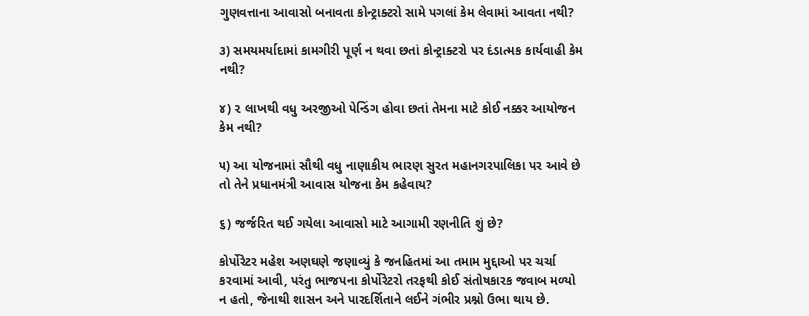ગુણવત્તાના આવાસો બનાવતા કોન્ટ્રાક્ટરો સામે પગલાં કેમ લેવામાં આવતા નથી?

૩) સમયમર્યાદામાં કામગીરી પૂર્ણ ન થવા છતાં કોન્ટ્રાક્ટરો પર દંડાત્મક કાર્યવાહી કેમ નથી?

૪) ૨ લાખથી વધુ અરજીઓ પેન્ડિંગ હોવા છતાં તેમના માટે કોઈ નક્કર આયોજન કેમ નથી?

૫) આ યોજનામાં સૌથી વધુ નાણાકીય ભારણ સુરત મહાનગરપાલિકા પર આવે છે તો તેને પ્રધાનમંત્રી આવાસ યોજના કેમ કહેવાય?

૬) જર્જરિત થઈ ગયેલા આવાસો માટે આગામી રણનીતિ શું છે?

કોર્પોરેટર મહેશ અણઘણે જણાવ્યું કે જનહિતમાં આ તમામ મુદ્દાઓ પર ચર્ચા કરવામાં આવી, પરંતુ ભાજપના કોર્પોરેટરો તરફથી કોઈ સંતોષકારક જવાબ મળ્યો ન હતો, જેનાથી શાસન અને પારદર્શિતાને લઈને ગંભીર પ્રશ્નો ઉભા થાય છે.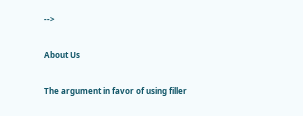-->

About Us

The argument in favor of using filler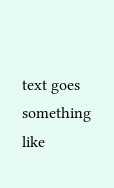text goes something like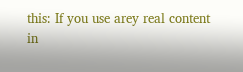this: If you use arey real content in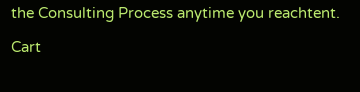the Consulting Process anytime you reachtent.

Cart